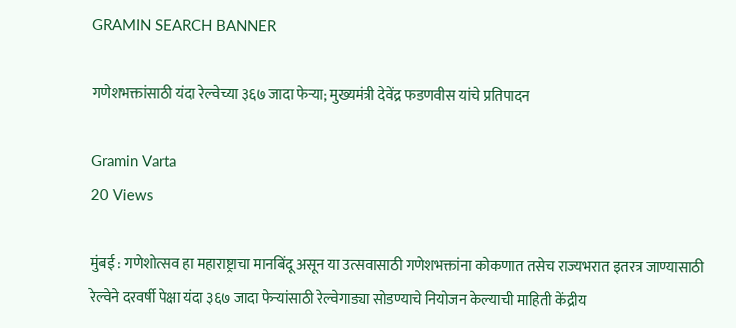GRAMIN SEARCH BANNER

गणेशभक्तांसाठी यंदा रेल्वेच्या ३६७ जादा फेऱ्या; मुख्यमंत्री देवेंद्र फडणवीस यांचे प्रतिपादन

Gramin Varta
20 Views

मुंबई : गणेशोत्सव हा महाराष्ट्राचा मानबिंदू असून या उत्सवासाठी गणेशभक्तांना कोकणात तसेच राज्यभरात इतरत्र जाण्यासाठी रेल्वेने दरवर्षी पेक्षा यंदा ३६७ जादा फेऱ्यांसाठी रेल्वेगाड्या सोडण्याचे नियोजन केल्याची माहिती केंद्रीय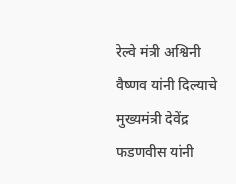रेल्वे मंत्री अश्विनी वैष्णव यांनी दिल्याचे मुख्यमंत्री देवेंद्र फडणवीस यांनी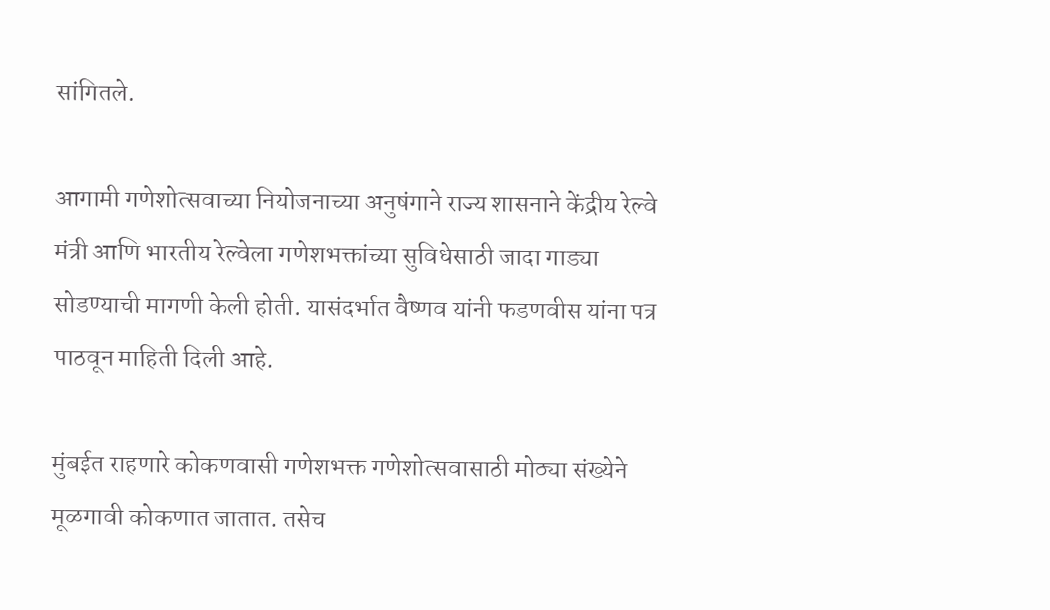सांगितले.

आगामी गणेशोत्सवाच्या नियोजनाच्या अनुषंगाने राज्य शासनाने केंद्रीय रेल्वे मंत्री आणि भारतीय रेल्वेला गणेशभक्तांच्या सुविधेसाठी जादा गाड्या सोडण्याची मागणी केली होती. यासंदर्भात वैष्णव यांनी फडणवीस यांना पत्र पाठवून माहिती दिली आहे.

मुंबईत राहणारे कोकणवासी गणेशभक्त गणेशोत्सवासाठी मोठ्या संख्येने मूळगावी कोकणात जातात. तसेच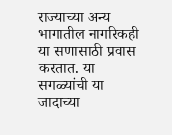राज्याच्या अन्य भागातील नागरिकही या सणासाठी प्रवास करतात. या सगळ्यांची या जादाच्या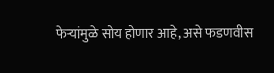फेऱ्यांमुळे सोय होणार आहे, असे फडणवीस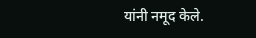यांनी नमूद केले.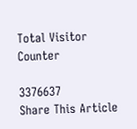Total Visitor Counter

3376637
Share This Article